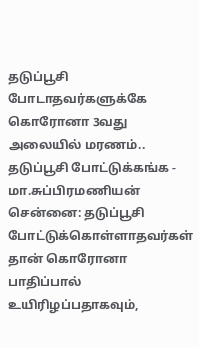தடுப்பூசி போடாதவர்களுக்கே கொரோனா 3வது அலையில் மரணம்.. தடுப்பூசி போட்டுக்கங்க - மா.சுப்பிரமணியன்
சென்னை: தடுப்பூசி போட்டுக்கொள்ளாதவர்கள் தான் கொரோனா பாதிப்பால் உயிரிழப்பதாகவும்,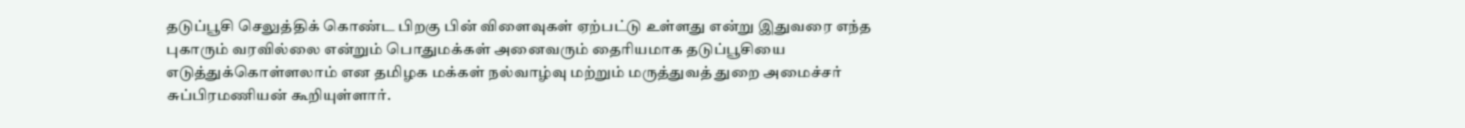தடுப்பூசி செலுத்திக் கொண்ட பிறகு பின் விளைவுகள் ஏற்பட்டு உள்ளது என்று இதுவரை எந்த புகாரும் வரவில்லை என்றும் பொதுமக்கள் அனைவரும் தைரியமாக தடுப்பூசியை எடுத்துக்கொள்ளலாம் என தமிழக மக்கள் நல்வாழ்வு மற்றும் மருத்துவத் துறை அமைச்சர் சுப்பிரமணியன் கூறியுள்ளார்.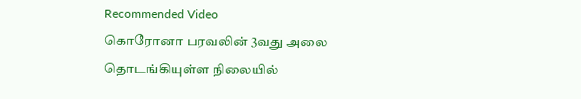Recommended Video
கொரோனா பரவலின் 3வது அலை தொடங்கியுள்ள நிலையில்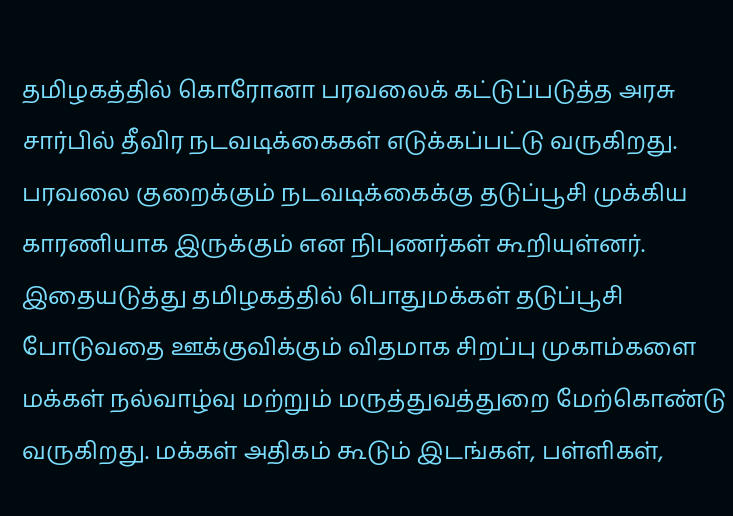தமிழகத்தில் கொரோனா பரவலைக் கட்டுப்படுத்த அரசு சார்பில் தீவிர நடவடிக்கைகள் எடுக்கப்பட்டு வருகிறது. பரவலை குறைக்கும் நடவடிக்கைக்கு தடுப்பூசி முக்கிய காரணியாக இருக்கும் என நிபுணர்கள் கூறியுள்னர்.
இதையடுத்து தமிழகத்தில் பொதுமக்கள் தடுப்பூசி போடுவதை ஊக்குவிக்கும் விதமாக சிறப்பு முகாம்களை மக்கள் நல்வாழ்வு மற்றும் மருத்துவத்துறை மேற்கொண்டு வருகிறது. மக்கள் அதிகம் கூடும் இடங்கள், பள்ளிகள்,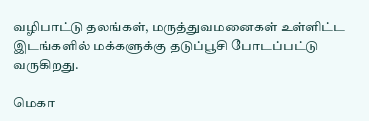வழிபாட்டு தலங்கள், மருத்துவமனைகள் உள்ளிட்ட இடங்களில் மக்களுக்கு தடுப்பூசி போடப்பட்டு வருகிறது.

மெகா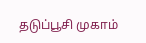தடுப்பூசி முகாம்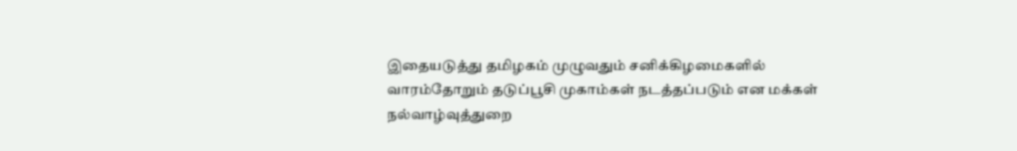இதையடுத்து தமிழகம் முழுவதும் சனிக்கிழமைகளில் வாரம்தோறும் தடுப்பூசி முகாம்கள் நடத்தப்படும் என மக்கள் நல்வாழ்வுத்துறை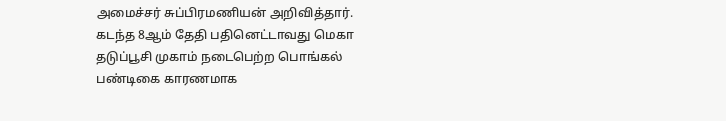அமைச்சர் சுப்பிரமணியன் அறிவித்தார். கடந்த 8ஆம் தேதி பதினெட்டாவது மெகா தடுப்பூசி முகாம் நடைபெற்ற பொங்கல் பண்டிகை காரணமாக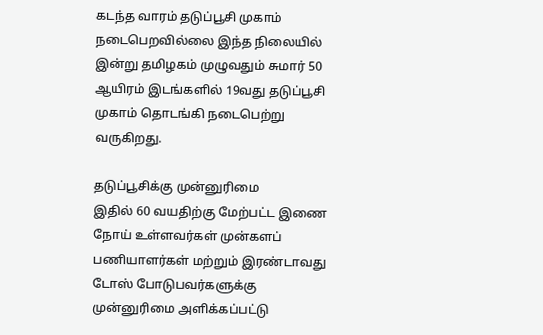கடந்த வாரம் தடுப்பூசி முகாம் நடைபெறவில்லை இந்த நிலையில் இன்று தமிழகம் முழுவதும் சுமார் 50 ஆயிரம் இடங்களில் 19வது தடுப்பூசி முகாம் தொடங்கி நடைபெற்று வருகிறது.

தடுப்பூசிக்கு முன்னுரிமை
இதில் 60 வயதிற்கு மேற்பட்ட இணை நோய் உள்ளவர்கள் முன்களப் பணியாளர்கள் மற்றும் இரண்டாவது டோஸ் போடுபவர்களுக்கு முன்னுரிமை அளிக்கப்பட்டு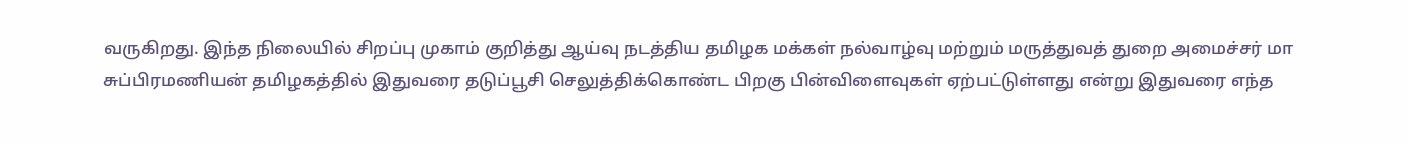வருகிறது. இந்த நிலையில் சிறப்பு முகாம் குறித்து ஆய்வு நடத்திய தமிழக மக்கள் நல்வாழ்வு மற்றும் மருத்துவத் துறை அமைச்சர் மா சுப்பிரமணியன் தமிழகத்தில் இதுவரை தடுப்பூசி செலுத்திக்கொண்ட பிறகு பின்விளைவுகள் ஏற்பட்டுள்ளது என்று இதுவரை எந்த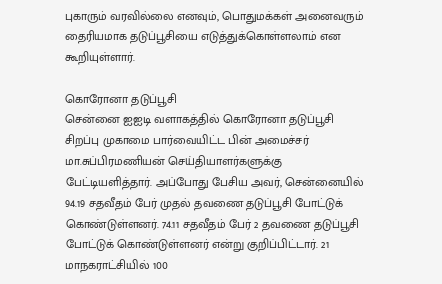புகாரும் வரவில்லை எனவும், பொதுமக்கள் அனைவரும் தைரியமாக தடுப்பூசியை எடுத்துக்கொள்ளலாம் என கூறியுள்ளார்.

கொரோனா தடுப்பூசி
சென்னை ஐஐடி வளாகத்தில் கொரோனா தடுப்பூசி சிறப்பு முகாமை பார்வையிட்ட பின் அமைச்சர் மா.சுப்பிரமணியன் செய்தியாளர்களுக்கு பேட்டியளித்தார். அப்போது பேசிய அவர், சென்னையில் 94.19 சதவீதம் பேர் முதல் தவணை தடுப்பூசி போட்டுக் கொண்டுள்ளனர். 74.11 சதவீதம் பேர் 2 தவணை தடுப்பூசி போட்டுக் கொண்டுள்ளனர் என்று குறிப்பிட்டார். 21 மாநகராட்சியில் 100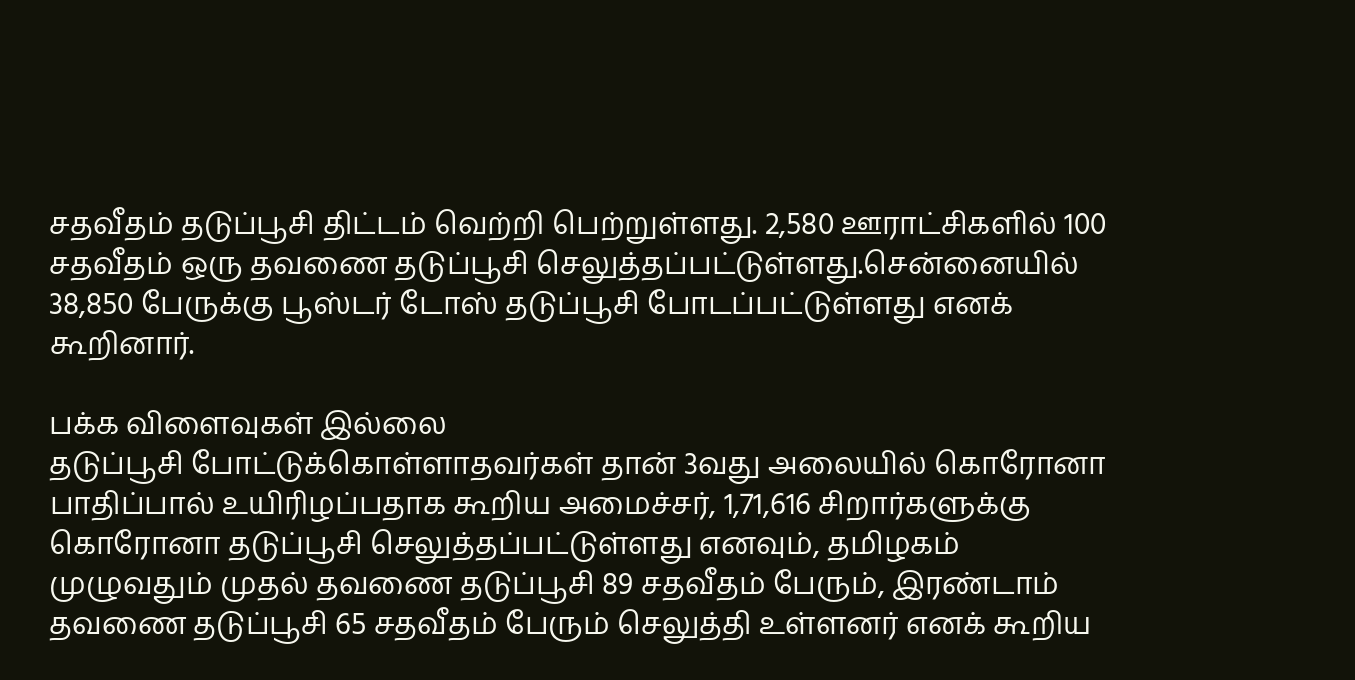சதவீதம் தடுப்பூசி திட்டம் வெற்றி பெற்றுள்ளது. 2,580 ஊராட்சிகளில் 100 சதவீதம் ஒரு தவணை தடுப்பூசி செலுத்தப்பட்டுள்ளது.சென்னையில் 38,850 பேருக்கு பூஸ்டர் டோஸ் தடுப்பூசி போடப்பட்டுள்ளது எனக் கூறினார்.

பக்க விளைவுகள் இல்லை
தடுப்பூசி போட்டுக்கொள்ளாதவர்கள் தான் 3வது அலையில் கொரோனா பாதிப்பால் உயிரிழப்பதாக கூறிய அமைச்சர், 1,71,616 சிறார்களுக்கு கொரோனா தடுப்பூசி செலுத்தப்பட்டுள்ளது எனவும், தமிழகம் முழுவதும் முதல் தவணை தடுப்பூசி 89 சதவீதம் பேரும், இரண்டாம் தவணை தடுப்பூசி 65 சதவீதம் பேரும் செலுத்தி உள்ளனர் எனக் கூறிய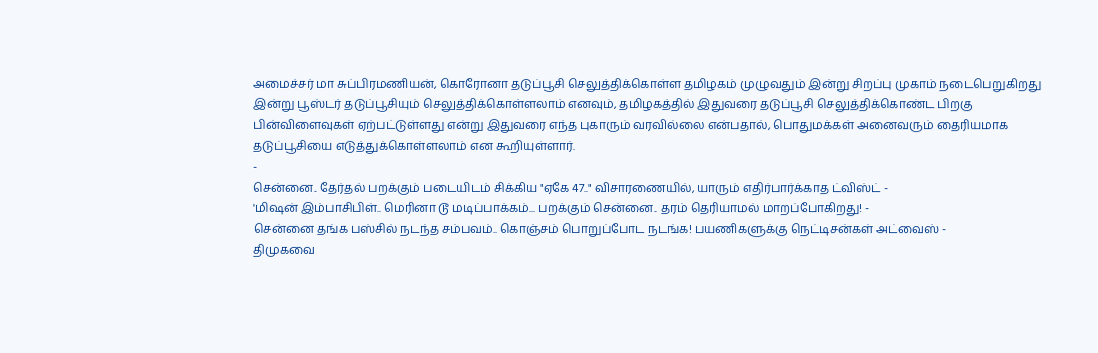அமைச்சர் மா சுப்பிரமணியன், கொரோனா தடுப்பூசி செலுத்திக்கொள்ள தமிழகம் முழுவதும் இன்று சிறப்பு முகாம் நடைபெறுகிறது இன்று பூஸ்டர் தடுப்பூசியும் செலுத்திக்கொள்ளலாம் எனவும், தமிழகத்தில் இதுவரை தடுப்பூசி செலுத்திக்கொண்ட பிறகு பின்விளைவுகள் ஏற்பட்டுள்ளது என்று இதுவரை எந்த புகாரும் வரவில்லை என்பதால், பொதுமக்கள் அனைவரும் தைரியமாக தடுப்பூசியை எடுத்துக்கொள்ளலாம் என கூறியுள்ளார்.
-
சென்னை.. தேர்தல் பறக்கும் படையிடம் சிக்கிய "ஏகே 47.." விசாரணையில், யாரும் எதிர்பார்க்காத ட்விஸ்ட் -
'மிஷன் இம்பாசிபிள்.. மெரினா டூ மடிப்பாக்கம்... பறக்கும் சென்னை.. தரம் தெரியாமல் மாறப்போகிறது! -
சென்னை தங்க பஸ்சில் நடந்த சம்பவம்.. கொஞ்சம் பொறுப்போட நடங்க! பயணிகளுக்கு நெட்டிசன்கள் அட்வைஸ் -
திமுகவை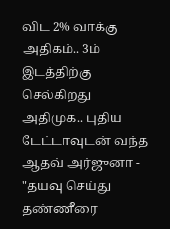விட 2% வாக்கு அதிகம்.. 3ம் இடத்திற்கு செல்கிறது அதிமுக.. புதிய டேட்டாவுடன் வந்த ஆதவ் அர்ஜுனா -
"தயவு செய்து தண்ணீரை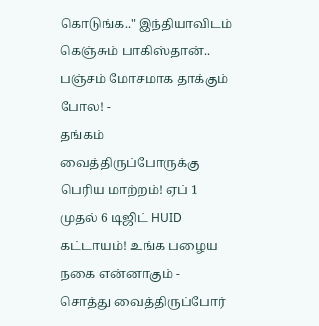கொடுங்க.." இந்தியாவிடம் கெஞ்சும் பாகிஸ்தான்.. பஞ்சம் மோசமாக தாக்கும் போல! -
தங்கம் வைத்திருப்போருக்கு பெரிய மாற்றம்! ஏப் 1 முதல் 6 டிஜிட் HUID கட்டாயம்! உங்க பழைய நகை என்னாகும் -
சொத்து வைத்திருப்போர்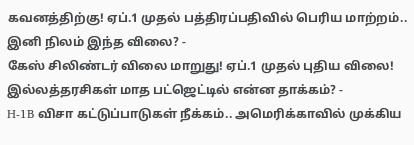கவனத்திற்கு! ஏப்.1 முதல் பத்திரப்பதிவில் பெரிய மாற்றம்.. இனி நிலம் இந்த விலை? -
கேஸ் சிலிண்டர் விலை மாறுது! ஏப்.1 முதல் புதிய விலை! இல்லத்தரசிகள் மாத பட்ஜெட்டில் என்ன தாக்கம்? -
H-1B விசா கட்டுப்பாடுகள் நீக்கம்.. அமெரிக்காவில் முக்கிய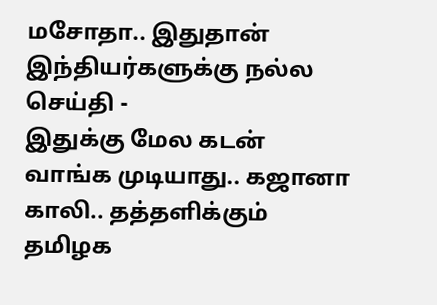மசோதா.. இதுதான் இந்தியர்களுக்கு நல்ல செய்தி -
இதுக்கு மேல கடன் வாங்க முடியாது.. கஜானா காலி.. தத்தளிக்கும் தமிழக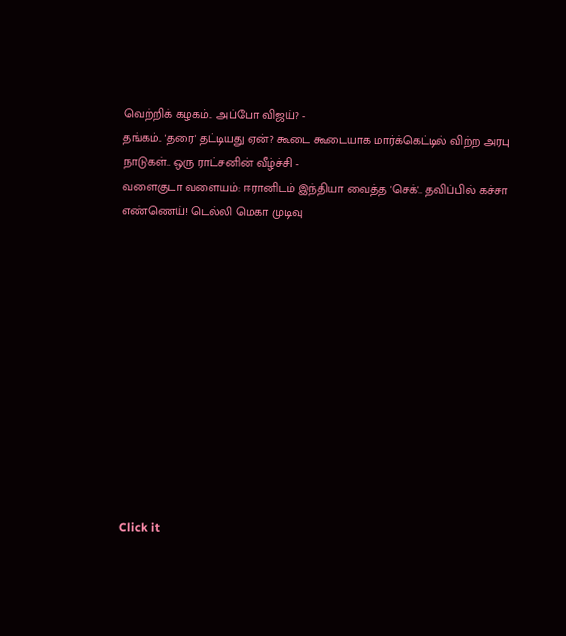வெற்றிக் கழகம்.. அப்போ விஜய்? -
தங்கம்.. 'தரை' தட்டியது ஏன்? கூடை கூடையாக மார்க்கெட்டில் விற்ற அரபு நாடுகள்.. ஒரு ராட்சனின் வீழ்ச்சி -
வளைகுடா வளையம்: ஈரானிடம் இந்தியா வைத்த 'செக்'.. தவிப்பில் கச்சா எண்ணெய்! டெல்லி மெகா முடிவு












Click it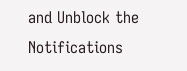and Unblock the Notifications